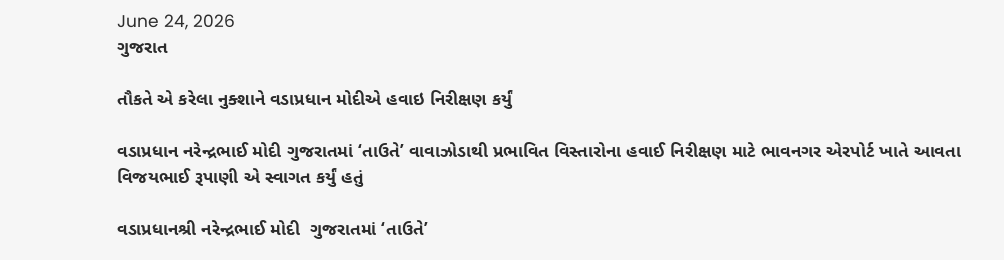June 24, 2026
ગુજરાત

તૌકતે એ કરેલા નુક્શાને વડાપ્રધાન મોદીએ હવાઇ નિરીક્ષણ કર્યું

વડાપ્રધાન નરેન્દ્રભાઈ મોદી ગુજરાતમાં ‘તાઉતે’ વાવાઝોડાથી પ્રભાવિત વિસ્તારોના હવાઈ નિરીક્ષણ માટે ભાવનગર એરપોર્ટ ખાતે આવતા વિજયભાઈ રૂપાણી એ સ્વાગત કર્યું હતું

વડાપ્રધાનશ્રી નરેન્દ્રભાઈ મોદી  ગુજરાતમાં ‘તાઉતે’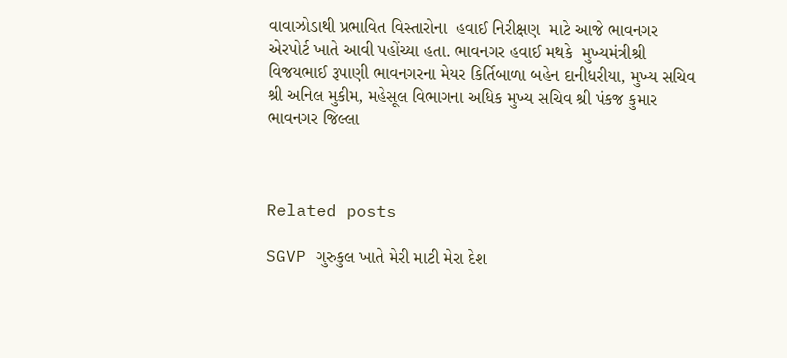વાવાઝોડાથી પ્રભાવિત વિસ્તારોના  હવાઈ નિરીક્ષણ  માટે આજે ભાવનગર  એરપોર્ટ ખાતે આવી પહોંચ્યા હતા. ભાવનગર હવાઈ મથકે  મુખ્યમંત્રીશ્રી વિજયભાઈ રૂપાણી ભાવનગરના મેયર કિર્તિબાળા બહેન દાનીધરીયા, મુખ્ય સચિવ શ્રી અનિલ મુકીમ, મહેસૂલ વિભાગના અધિક મુખ્ય સચિવ શ્રી પંકજ કુમાર ભાવનગર જિલ્લા



Related posts

SGVP ગુરુકુલ ખાતે મેરી માટી મેરા દેશ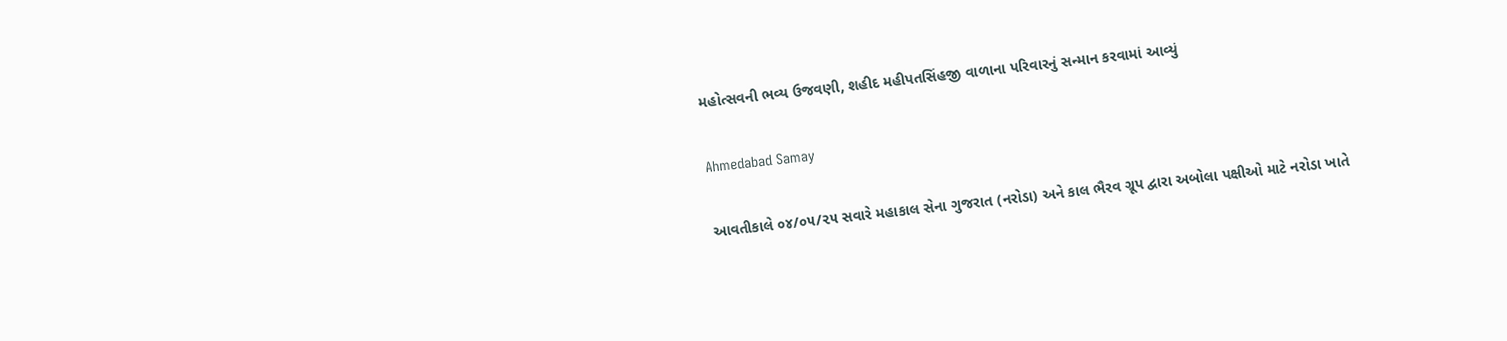મહોત્સવની ભવ્ય ઉજવણી, શહીદ મહીપતસિંહજી વાળાના પરિવારનું સન્માન કરવામાં આવ્યું

Ahmedabad Samay

આવતીકાલે ૦૪/૦૫/૨૫ સવારે મહાકાલ સેના ગુજરાત (નરોડા) અને કાલ ભૈરવ ગ્રૂપ દ્વારા અબોલા પક્ષીઓ માટે નરોડા ખાતે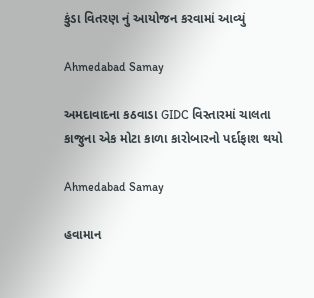કુંડા વિતરણ નું આયોજન કરવામાં આવ્યું

Ahmedabad Samay

અમદાવાદના કઠવાડા GIDC વિસ્તારમાં ચાલતા કાજુના એક મોટા કાળા કારોબારનો પર્દાફાશ થયો

Ahmedabad Samay

હવામાન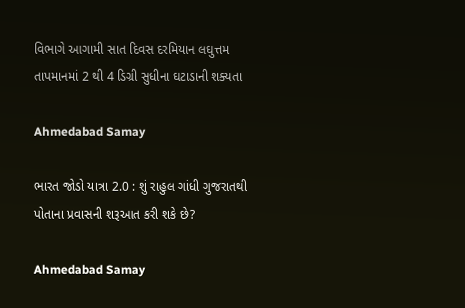વિભાગે આગામી સાત દિવસ દરમિયાન લઘુત્તમ તાપમાનમાં 2 થી 4 ડિગ્રી સુધીના ઘટાડાની શક્યતા

Ahmedabad Samay

ભારત જોડો યાત્રા 2.0 : શું રાહુલ ગાંધી ગુજરાતથી પોતાના પ્રવાસની શરૂઆત કરી શકે છે?

Ahmedabad Samay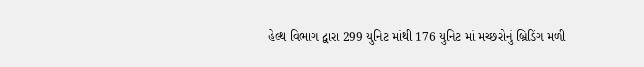હેલ્થ વિભાગ દ્વારા 299 યુનિટ માંથી 176 યુનિટ માં મચ્છરોનું બ્રિડિંગ મળી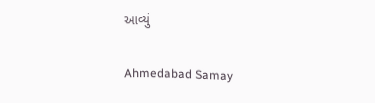આવ્યું

Ahmedabad Samay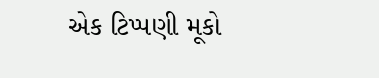એક ટિપ્પણી મૂકો